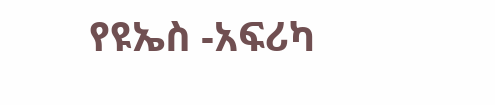የዩኤስ -አፍሪካ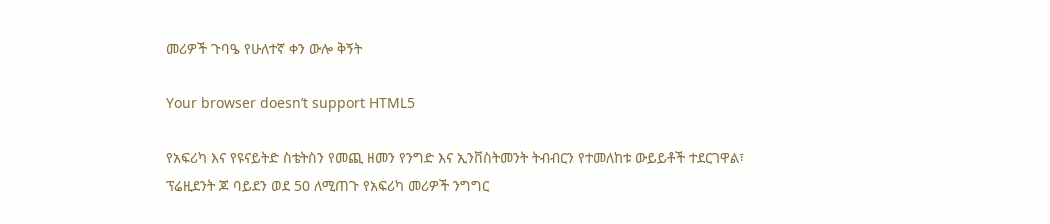መሪዎች ጉባዔ የሁለተኛ ቀን ውሎ ቅኝት

Your browser doesn’t support HTML5

የአፍሪካ እና የዩናይትድ ስቴትስን የመጪ ዘመን የንግድ እና ኢንቨስትመንት ትብብርን የተመለከቱ ውይይቶች ተደርገዋል፣ ፕሬዚደንት ጆ ባይደን ወደ 50 ለሚጠጉ የአፍሪካ መሪዎች ንግግር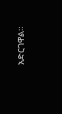አድርገዋል።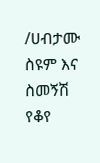/ሀብታሙ ስዩም እና ስመኝሽ የቆየ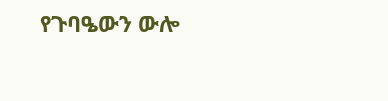የጉባዔውን ውሎ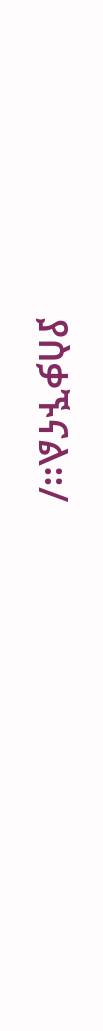ያስቃኙናል።/